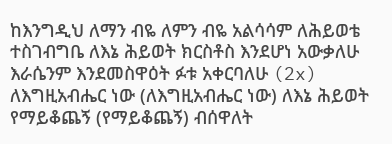ከእንግዲህ ለማን ብዬ ለምን ብዬ አልሳሳም ለሕይወቴ ተስገብግቤ ለእኔ ሕይወት ክርስቶስ እንደሆነ አውቃለሁ እራሴንም እንደመስዋዕት ፉቱ አቀርባለሁ (2x) ለእግዚአብሔር ነው (ለእግዚአብሔር ነው) ለእኔ ሕይወት የማይቆጨኝ (የማይቆጨኝ) ብሰዋለት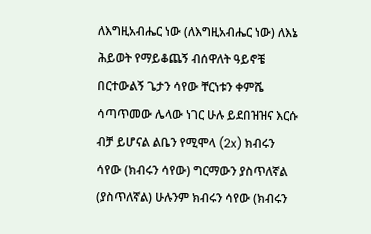ለእግዚአብሔር ነው (ለእግዚአብሔር ነው) ለእኔ ሕይወት የማይቆጨኝ ብሰዋለት ዓይኖቼ በርተውልኝ ጌታን ሳየው ቸርነቱን ቀምሼ ሳጣጥመው ሌላው ነገር ሁሉ ይደበዝዝና እርሱ ብቻ ይሆናል ልቤን የሚሞላ (2x) ክብሩን ሳየው (ክብሩን ሳየው) ግርማውን ያስጥለኛል (ያስጥለኛል) ሁሉንም ክብሩን ሳየው (ክብሩን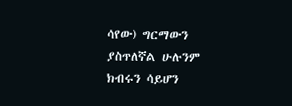ሳየው) ግርማውን ያስጥለኛል ሁሉንም ክብሩን ሳይሆን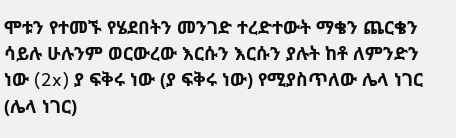ሞቱን የተመኙ የሄደበትን መንገድ ተረድተውት ማቄን ጨርቄን ሳይሉ ሁሉንም ወርውረው እርሱን እርሱን ያሉት ከቶ ለምንድን ነው (2x) ያ ፍቅሩ ነው (ያ ፍቅሩ ነው) የሚያስጥለው ሌላ ነገር (ሌላ ነገር)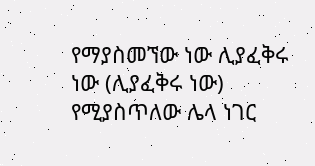የማያስመኘው ነው ሊያፈቅሩ ነው (ሊያፈቅሩ ነው) የሚያስጥለው ሌላ ነገር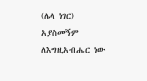(ሌላ ነገር) አያስመኝም ለእግዚአብሔር ነው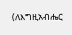(ለእግዚአብሔር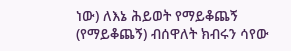ነው) ለእኔ ሕይወት የማይቆጨኝ (የማይቆጨኝ) ብሰዋለት ክብሩን ሳየው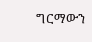ግርማውን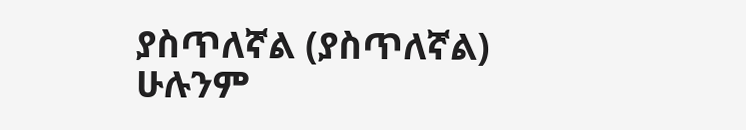ያስጥለኛል (ያስጥለኛል) ሁሉንም